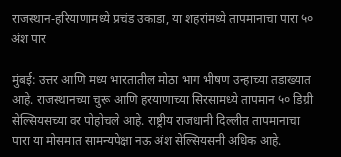राजस्थान-हरियाणामध्ये प्रचंड उकाडा, या शहरांमध्ये तापमानाचा पारा ५० अंश पार

मुंबई: उत्तर आणि मध्य भारतातील मोठा भाग भीषण उन्हाच्या तडाख्यात आहे. राजस्थानच्या चुरू आणि हरयाणाच्या सिरसामध्ये तापमान ५० डिग्री सेल्सियसच्या वर पोहोचले आहे. राष्ट्रीय राजधानी दिल्लीत तापमानाचा पारा या मोसमात सामन्यपेक्षा नऊ अंश सेल्सियसनी अधिक आहे.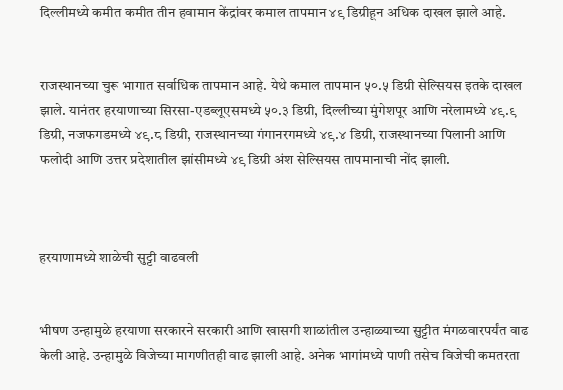दिल्लीमध्ये कमीत कमीत तीन हवामान केंद्रांवर कमाल तापमान ४९ डिग्रीहून अधिक दाखल झाले आहे.


राजस्थानच्या चुरू भागात सर्वाधिक तापमान आहे. येथे कमाल तापमान ५०.५ डिग्री सेल्सियस इतके दाखल झाले. यानंतर हरयाणाच्या सिरसा-एडब्लूएसमध्ये ५०.३ डिग्री, दिल्लीच्या मुंगेशपूर आणि नरेलामध्ये ४९.९ डिग्री, नजफगडमध्ये ४९.८ डिग्री, राजस्थानच्या गंगानरगमध्ये ४९.४ डिग्री, राजस्थानच्या पिलानी आणि फलोदी आणि उत्तर प्रदेशातील झांसीमध्ये ४९ डिग्री अंश सेल्सियस तापमानाची नोंद झाली.



हरयाणामध्ये शाळेची सुट्टी वाढवली


भीषण उन्हामुळे हरयाणा सरकारने सरकारी आणि खासगी शाळांतील उन्हाळ्याच्या सुट्टीत मंगळवारपर्यंत वाढ केली आहे. उन्हामुळे विजेच्या मागणीतही वाढ झाली आहे. अनेक भागांमध्ये पाणी तसेच विजेची कमतरता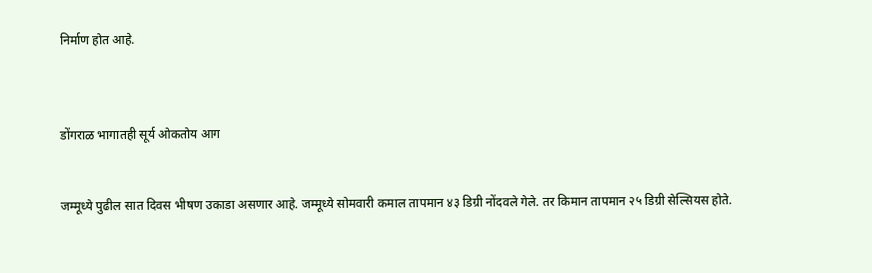निर्माण होत आहे.



डोंगराळ भागातही सूर्य ओकतोय आग


जम्मूध्ये पुढील सात दिवस भीषण उकाडा असणार आहे. जम्मूध्ये सोमवारी कमाल तापमान ४३ डिग्री नोंदवले गेले. तर किमान तापमान २५ डिग्री सेल्सियस होते.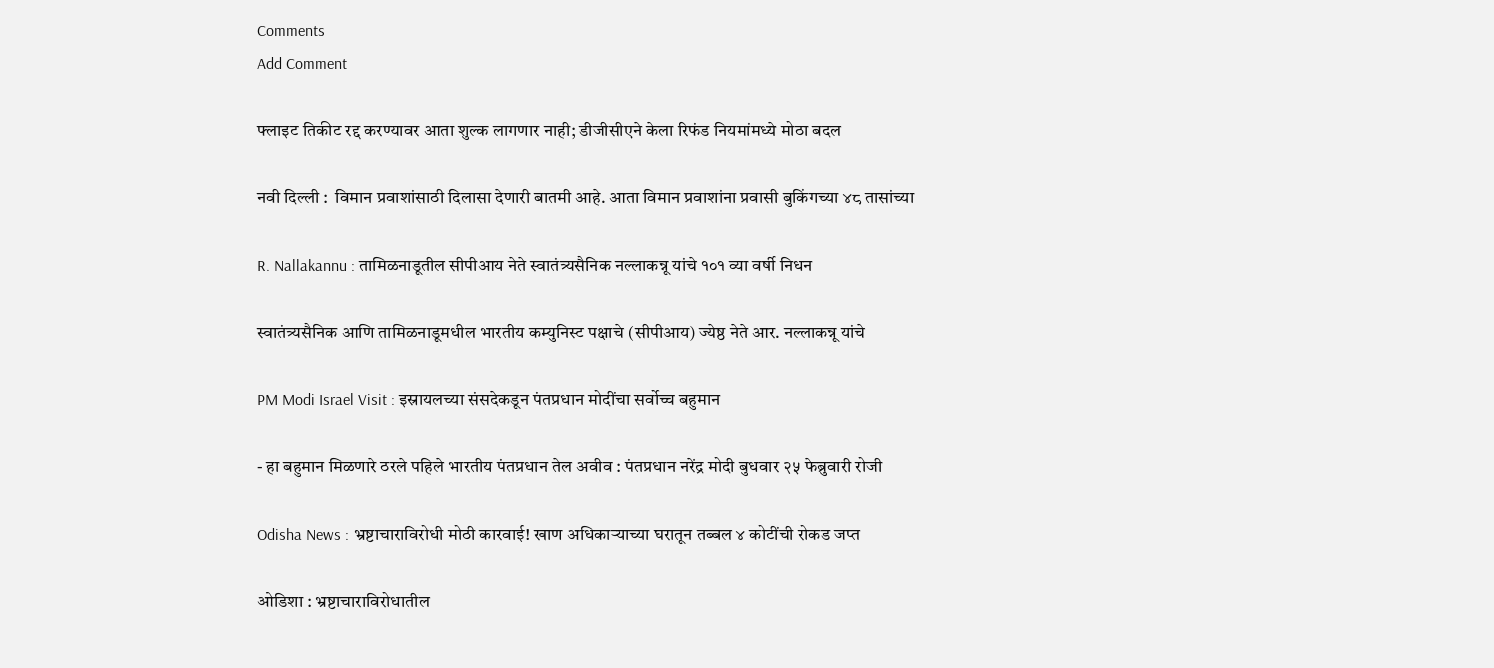Comments
Add Comment

फ्लाइट तिकीट रद्द करण्यावर आता शुल्क लागणार नाही; डीजीसीएने केला रिफंड नियमांमध्ये मोठा बदल

नवी दिल्ली :  विमान प्रवाशांसाठी दिलासा देणारी बातमी आहे. आता विमान प्रवाशांना प्रवासी बुकिंगच्या ४८ तासांच्या

R. Nallakannu : तामिळनाडूतील सीपीआय नेते स्वातंत्र्यसैनिक नल्लाकन्नू यांचे १०१ व्या वर्षी निधन

स्वातंत्र्यसैनिक आणि तामिळनाडूमधील भारतीय कम्युनिस्ट पक्षाचे (सीपीआय) ज्येष्ठ नेते आर. नल्लाकन्नू यांचे

PM Modi Israel Visit : इस्रायलच्या संसदेकडून पंतप्रधान मोदींचा सर्वोच्च बहुमान

- हा बहुमान मिळणारे ठरले पहिले भारतीय पंतप्रधान तेल अवीव : पंतप्रधान नरेंद्र मोदी बुधवार २५ फेब्रुवारी रोजी

Odisha News : भ्रष्टाचाराविरोधी मोठी कारवाई! खाण अधिकाऱ्याच्या घरातून तब्बल ४ कोटींची रोकड जप्त

ओडिशा : भ्रष्टाचाराविरोधातील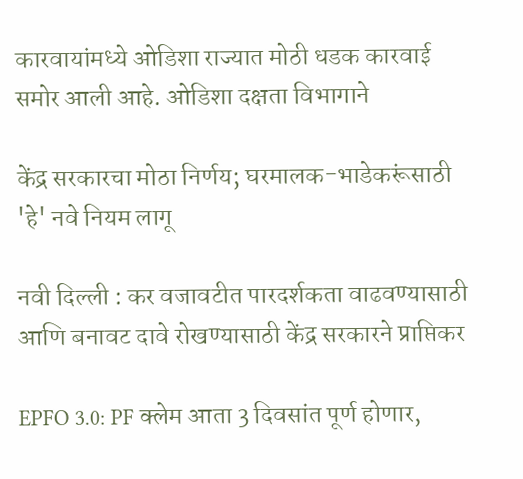कारवायांमध्ये ओडिशा राज्यात मोठी धडक कारवाई समोर आली आहे. ओडिशा दक्षता विभागाने

केंद्र सरकारचा मोठा निर्णय; घरमालक-भाडेकरूंसाठी 'हे' नवे नियम लागू

नवी दिल्ली : कर वजावटीत पारदर्शकता वाढवण्यासाठी आणि बनावट दावे रोखण्यासाठी केंद्र सरकारने प्राप्तिकर

EPFO 3.0: PF क्लेम आता 3 दिवसांत पूर्ण होणार,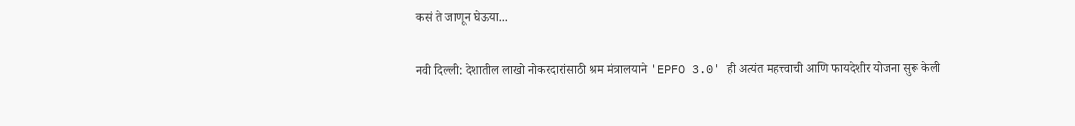कसं ते जाणून घेऊया...

नवी दिल्ली: देशातील लाखो नोकरदारांसाठी श्रम मंत्रालयाने 'EPFO 3.0' ही अत्यंत महत्त्वाची आणि फायदेशीर योजना सुरू केली